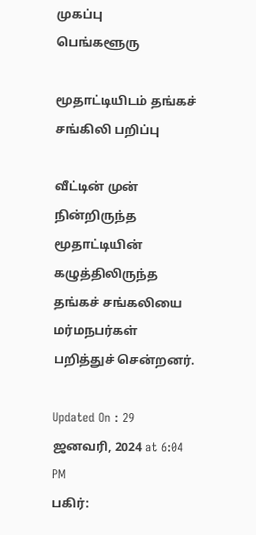முகப்பு
பெங்களூரு

மூதாட்டியிடம் தங்கச் சங்கிலி பறிப்பு

வீட்டின் முன் நின்றிருந்த மூதாட்டியின் கழுத்திலிருந்த தங்கச் சங்கலியை மர்மநபர்கள் பறித்துச் சென்றனர்.

Updated On : 29 ஜனவரி, 2024 at 6:04 PM
பகிர்: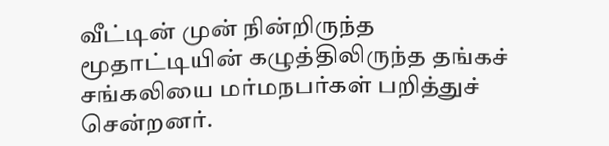வீட்டின் முன் நின்றிருந்த மூதாட்டியின் கழுத்திலிருந்த தங்கச் சங்கலியை மர்மநபர்கள் பறித்துச் சென்றனர்.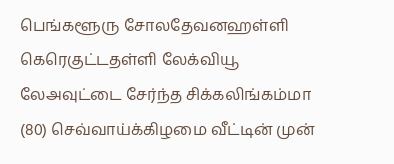பெங்களூரு சோலதேவனஹள்ளி கெரெகுட்டதள்ளி லேக்வியூ லேஅவுட்டை சேர்ந்த சிக்கலிங்கம்மா (80) செவ்வாய்க்கிழமை வீட்டின் முன்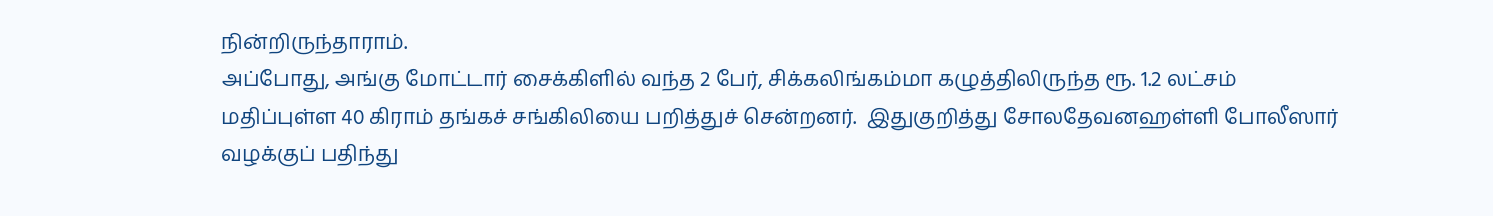நின்றிருந்தாராம்.
அப்போது, அங்கு மோட்டார் சைக்கிளில் வந்த 2 பேர், சிக்கலிங்கம்மா கழுத்திலிருந்த ரூ. 1.2 லட்சம் மதிப்புள்ள 40 கிராம் தங்கச் சங்கிலியை பறித்துச் சென்றனர்.  இதுகுறித்து சோலதேவனஹள்ளி போலீஸார் வழக்குப் பதிந்து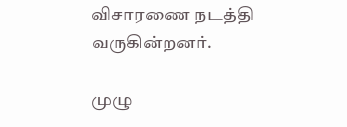விசாரணை நடத்தி வருகின்றனர்.

முழு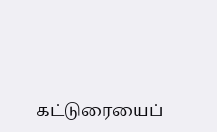கட்டுரையைப்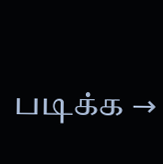படிக்க →